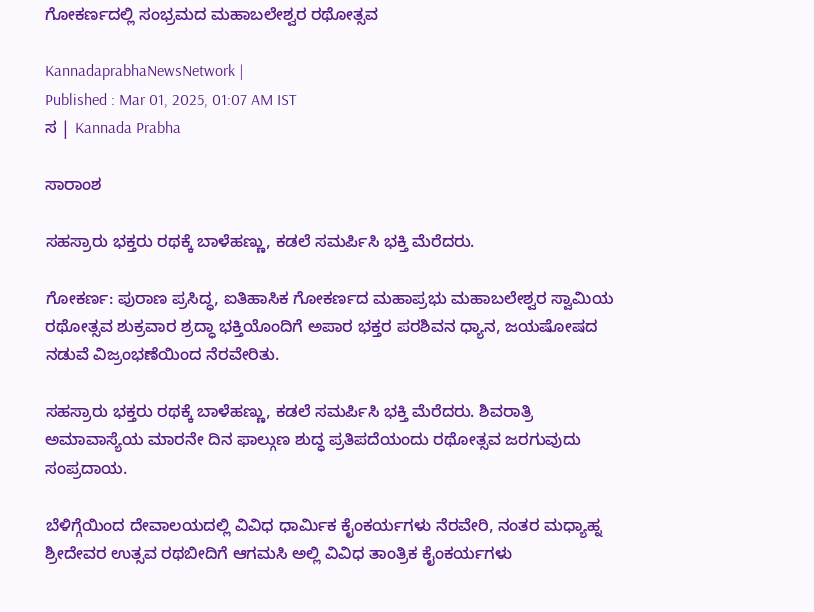ಗೋಕರ್ಣದಲ್ಲಿ ಸಂಭ್ರಮದ ಮಹಾಬಲೇಶ್ವರ ರಥೋತ್ಸವ

KannadaprabhaNewsNetwork |
Published : Mar 01, 2025, 01:07 AM IST
ಸ | Kannada Prabha

ಸಾರಾಂಶ

ಸಹಸ್ರಾರು ಭಕ್ತರು ರಥಕ್ಕೆ ಬಾಳೆಹಣ್ಣು, ಕಡಲೆ ಸಮರ್ಪಿಸಿ ಭಕ್ತಿ ಮೆರೆದರು.

ಗೋಕರ್ಣ: ಪುರಾಣ ಪ್ರಸಿದ್ಧ, ಐತಿಹಾಸಿಕ ಗೋಕರ್ಣದ ಮಹಾಪ್ರಭು ಮಹಾಬಲೇಶ್ವರ ಸ್ವಾಮಿಯ ರಥೋತ್ಸವ ಶುಕ್ರವಾರ ಶ್ರದ್ಧಾ ಭಕ್ತಿಯೊಂದಿಗೆ ಅಪಾರ ಭಕ್ತರ ಪರಶಿವನ ಧ್ಯಾನ, ಜಯಷೋಷದ ನಡುವೆ ವಿಜ್ರಂಭಣೆಯಿಂದ ನೆರವೇರಿತು.

ಸಹಸ್ರಾರು ಭಕ್ತರು ರಥಕ್ಕೆ ಬಾಳೆಹಣ್ಣು, ಕಡಲೆ ಸಮರ್ಪಿಸಿ ಭಕ್ತಿ ಮೆರೆದರು. ಶಿವರಾತ್ರಿ ಅಮಾವಾಸ್ಯೆಯ ಮಾರನೇ ದಿನ ಫಾಲ್ಗುಣ ಶುದ್ಧ ಪ್ರತಿಪದೆಯಂದು ರಥೋತ್ಸವ ಜರಗುವುದು ಸಂಪ್ರದಾಯ.

ಬೆಳಿಗ್ಗೆಯಿಂದ ದೇವಾಲಯದಲ್ಲಿ ವಿವಿಧ ಧಾರ್ಮಿಕ ಕೈಂಕರ್ಯಗಳು ನೆರವೇರಿ, ನಂತರ ಮಧ್ಯಾಹ್ನ ಶ್ರೀದೇವರ ಉತ್ಸವ ರಥಬೀದಿಗೆ ಆಗಮಸಿ ಅಲ್ಲಿ ವಿವಿಧ ತಾಂತ್ರಿಕ ಕೈಂಕರ್ಯಗಳು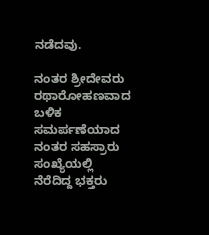ನಡೆದವು.

ನಂತರ ಶ್ರೀದೇವರು ರಥಾರೋಹಣವಾದ ಬಳಿಕ ಸಮರ್ಪಣೆಯಾದ ನಂತರ ಸಹಸ್ರಾರು ಸಂಖ್ಯೆಯಲ್ಲಿ ನೆರೆದಿದ್ದ ಭಕ್ತರು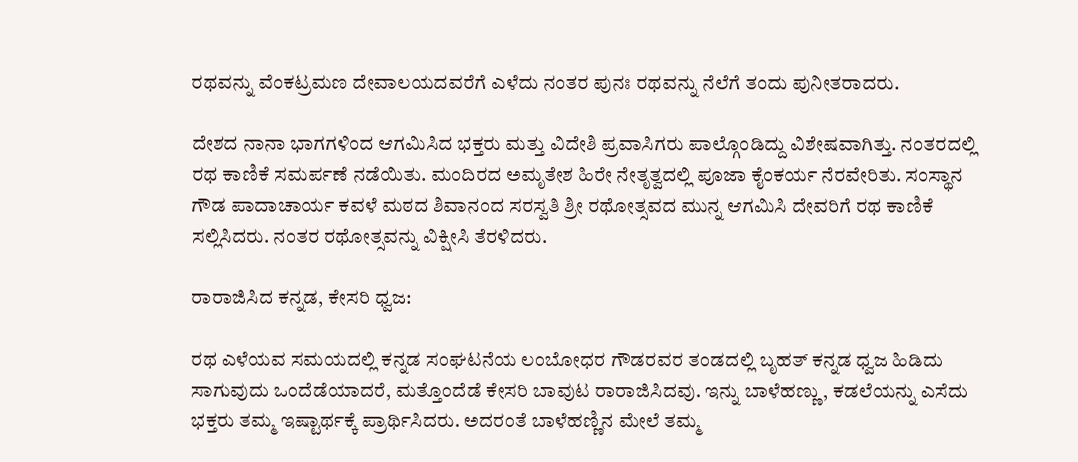ರಥವನ್ನು ವೆಂಕಟ್ರಮಣ ದೇವಾಲಯದವರೆಗೆ ಎಳೆದು ನಂತರ ಪುನಃ ರಥವನ್ನು ನೆಲೆಗೆ ತಂದು ಪುನೀತರಾದರು.

ದೇಶದ ನಾನಾ ಭಾಗಗಳಿಂದ ಆಗಮಿಸಿದ ಭಕ್ತರು ಮತ್ತು ವಿದೇಶಿ ಪ್ರವಾಸಿಗರು ಪಾಲ್ಗೊಂಡಿದ್ದು ವಿಶೇಷವಾಗಿತ್ತು. ನಂತರದಲ್ಲಿ ರಥ ಕಾಣಿಕೆ ಸಮರ್ಪಣೆ ನಡೆಯಿತು. ಮಂದಿರದ ಅಮೃತೇಶ ಹಿರೇ ನೇತೃತ್ವದಲ್ಲಿ ಪೂಜಾ ಕೈಂಕರ್ಯ ನೆರವೇರಿತು. ಸಂಸ್ಥಾನ ಗೌಡ ಪಾದಾಚಾರ್ಯ ಕವಳೆ ಮಠದ ಶಿವಾನಂದ ಸರಸ್ವತಿ ಶ್ರೀ ರಥೋತ್ಸವದ ಮುನ್ನ ಆಗಮಿಸಿ ದೇವರಿಗೆ ರಥ ಕಾಣಿಕೆ ಸಲ್ಲಿಸಿದರು. ನಂತರ ರಥೋತ್ಸವನ್ನು ವಿಕ್ಷೀಸಿ ತೆರಳಿದರು.

ರಾರಾಜಿಸಿದ ಕನ್ನಡ, ಕೇಸರಿ ಧ್ವಜ:

ರಥ ಎಳೆಯವ ಸಮಯದಲ್ಲಿ ಕನ್ನಡ ಸಂಘಟನೆಯ ಲಂಬೋಧರ ಗೌಡರವರ ತಂಡದಲ್ಲಿ ಬೃಹತ್ ಕನ್ನಡ ಧ್ವಜ ಹಿಡಿದು ಸಾಗುವುದು ಒಂದೆಡೆಯಾದರೆ, ಮತ್ತೊಂದೆಡೆ ಕೇಸರಿ ಬಾವುಟ ರಾರಾಜಿಸಿದವು. ಇನ್ನು ಬಾಳೆಹಣ್ಣು, ಕಡಲೆಯನ್ನು ಎಸೆದು ಭಕ್ತರು ತಮ್ಮ ಇಷ್ಟಾರ್ಥಕ್ಕೆ ಪ್ರಾರ್ಥಿಸಿದರು. ಅದರಂತೆ ಬಾಳೆಹಣ್ಣಿನ ಮೇಲೆ ತಮ್ಮ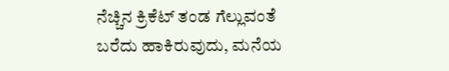ನೆಚ್ಚಿನ ಕ್ರಿಕೆಟ್ ತಂಡ ಗೆಲ್ಲುವಂತೆ ಬರೆದು ಹಾಕಿರುವುದು, ಮನೆಯ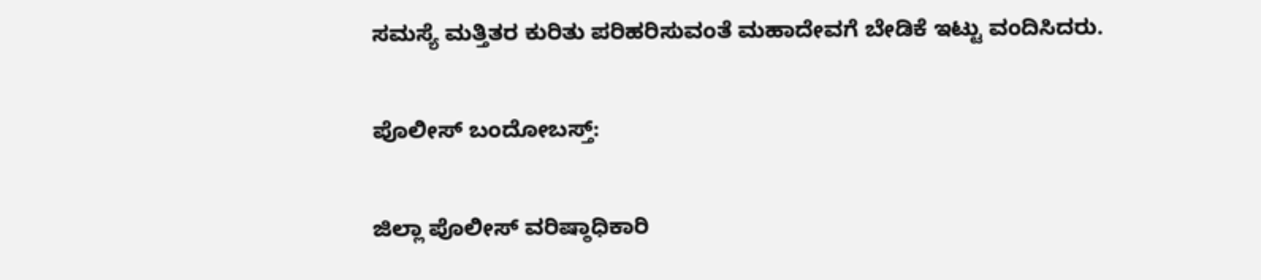ಸಮಸ್ಯೆ ಮತ್ತಿತರ ಕುರಿತು ಪರಿಹರಿಸುವಂತೆ ಮಹಾದೇವಗೆ ಬೇಡಿಕೆ ಇಟ್ಟು ವಂದಿಸಿದರು.

ಪೊಲೀಸ್ ಬಂದೋಬಸ್ತ್‌:

ಜಿಲ್ಲಾ ಪೊಲೀಸ್ ವರಿಷ್ಠಾಧಿಕಾರಿ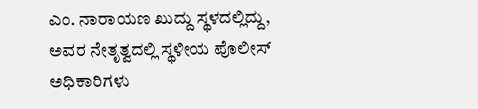ಎಂ. ನಾರಾಯಣ ಖುದ್ದು ಸ್ಥಳದಲ್ಲಿದ್ದು, ಅವರ ನೇತೃತ್ವದಲ್ಲಿ ಸ್ಥಳೀಯ ಪೊಲೀಸ್ ಅಧಿಕಾರಿಗಳು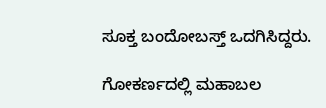ಸೂಕ್ತ ಬಂದೋಬಸ್ತ್‌ ಒದಗಿಸಿದ್ದರು.

ಗೋಕರ್ಣದಲ್ಲಿ ಮಹಾಬಲ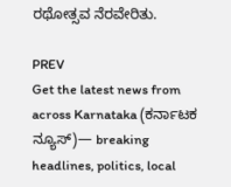ರಥೋತ್ಸವ ನೆರವೇರಿತು.

PREV
Get the latest news from across Karnataka (ಕರ್ನಾಟಕ ನ್ಯೂಸ್)— breaking headlines, politics, local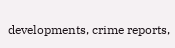developments, crime reports,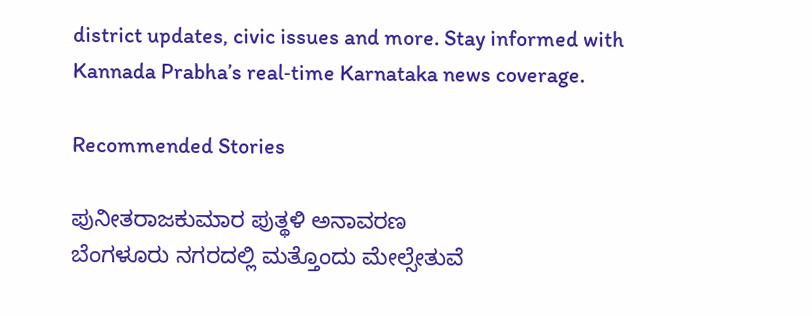district updates, civic issues and more. Stay informed with Kannada Prabha’s real‑time Karnataka news coverage.

Recommended Stories

ಪುನೀತರಾಜಕುಮಾರ ಪುತ್ಥಳಿ ಅನಾವರಣ
ಬೆಂಗಳೂರು ನಗರದಲ್ಲಿ ಮತ್ತೊಂದು ಮೇಲ್ಸೇತುವೆ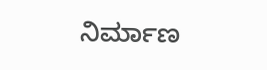ನಿರ್ಮಾಣ